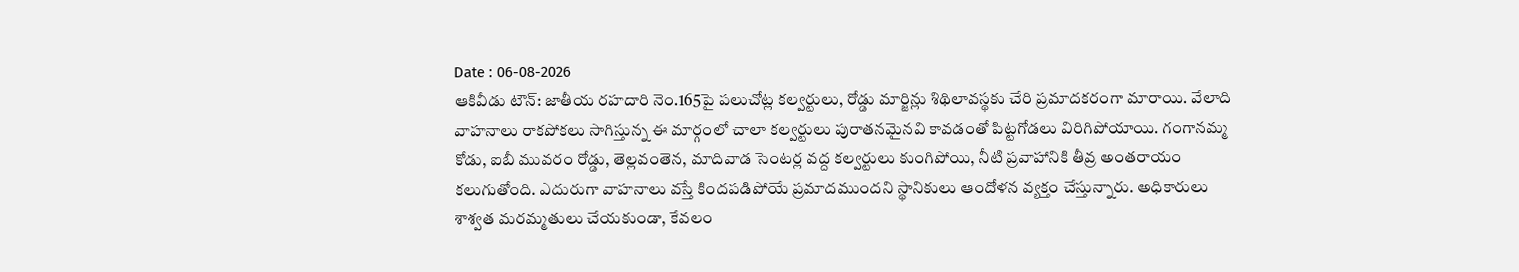Date : 06-08-2026
ఆకివీడు టౌన్: జాతీయ రహదారి నెం.165పై పలుచోట్ల కల్వర్టులు, రోడ్డు మార్జిన్లు శిథిలావస్థకు చేరి ప్రమాదకరంగా మారాయి. వేలాది వాహనాలు రాకపోకలు సాగిస్తున్న ఈ మార్గంలో చాలా కల్వర్టులు పురాతనమైనవి కావడంతో పిట్టగోడలు విరిగిపోయాయి. గంగానమ్మ కోడు, ఐబీ మువరం రోడ్డు, తెల్లవంతెన, మాదివాడ సెంటర్ల వద్ద కల్వర్టులు కుంగిపోయి, నీటి ప్రవాహానికి తీవ్ర అంతరాయం కలుగుతోంది. ఎదురుగా వాహనాలు వస్తే కిందపడిపోయే ప్రమాదముందని స్థానికులు ఆందోళన వ్యక్తం చేస్తున్నారు. అధికారులు శాశ్వత మరమ్మతులు చేయకుండా, కేవలం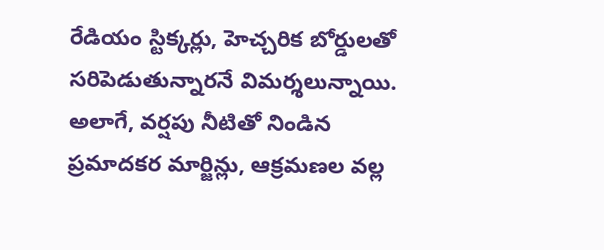రేడియం స్టిక్కర్లు, హెచ్చరిక బోర్డులతో సరిపెడుతున్నారనే విమర్శలున్నాయి. అలాగే, వర్షపు నీటితో నిండిన ప్రమాదకర మార్జిన్లు, ఆక్రమణల వల్ల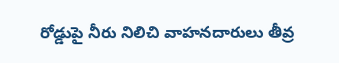రోడ్డుపై నీరు నిలిచి వాహనదారులు తీవ్ర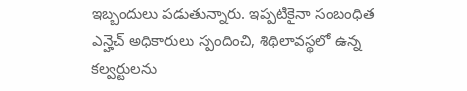ఇబ్బందులు పడుతున్నారు. ఇప్పటికైనా సంబంధిత ఎన్హెచ్ అధికారులు స్పందించి, శిథిలావస్థలో ఉన్న కల్వర్టులను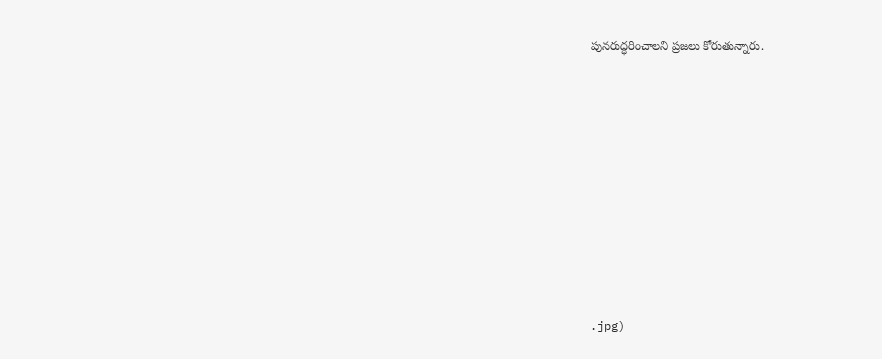పునరుద్ధరించాలని ప్రజలు కోరుతున్నారు.












.jpg)